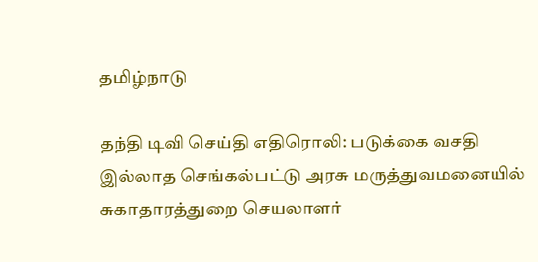தமிழ்நாடு

தந்தி டிவி செய்தி எதிரொலி: படுக்கை வசதி இல்லாத செங்கல்பட்டு அரசு மருத்துவமனையில் சுகாதாரத்துறை செயலாளர்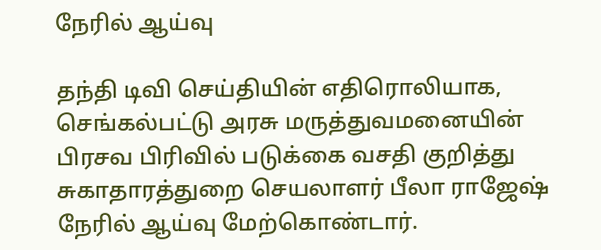நேரில் ஆய்வு

தந்தி டிவி செய்தியின் எதிரொலியாக, செங்கல்பட்டு அரசு மருத்துவமனையின் பிரசவ பிரிவில் படுக்கை வசதி குறித்து சுகாதாரத்துறை செயலாளர் பீலா ராஜேஷ் நேரில் ஆய்வு மேற்கொண்டார்.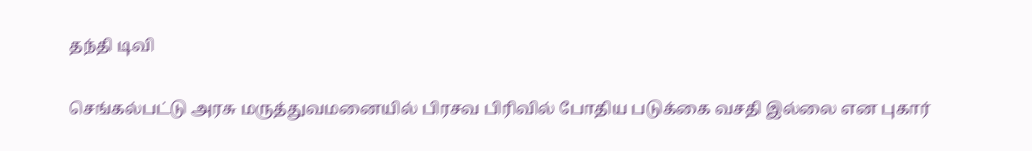தந்தி டிவி

செங்கல்பட்டு அரசு மருத்துவமனையில் பிரசவ பிரிவில் போதிய படுக்கை வசதி இல்லை என புகார்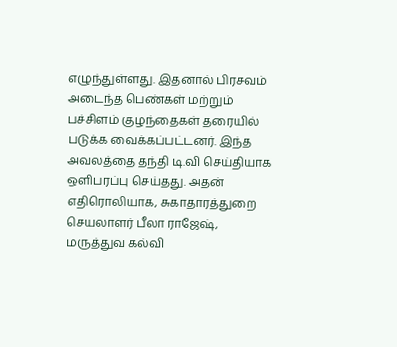எழுந்துள்ளது. இதனால் பிரசவம் அடைந்த பெண்கள் மற்றும் பச்சிளம் குழந்தைகள் தரையில் படுக்க வைக்கப்பட்டனர். இந்த அவலத்தை தந்தி டி.வி செய்தியாக ஒளிபரப்பு செய்தது. அதன் எதிரொலியாக, சுகாதாரத்துறை செயலாளர் பீலா ராஜேஷ், மருத்துவ கல்வி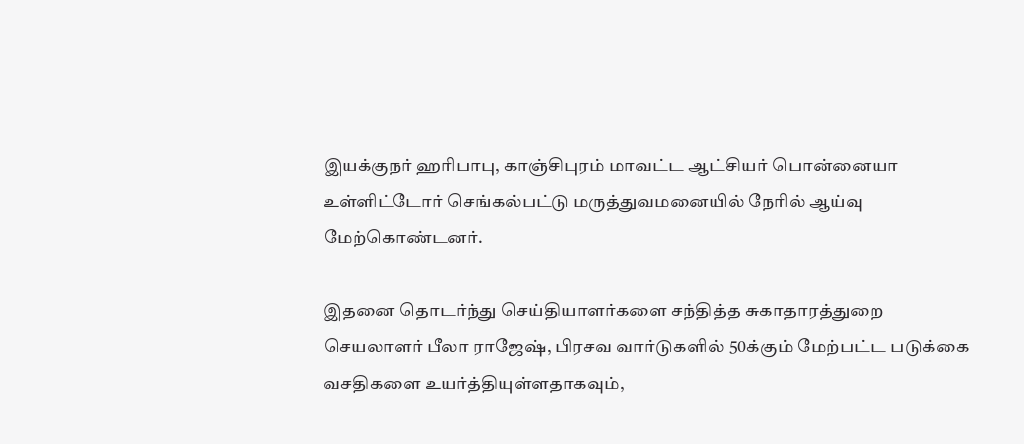இயக்குநர் ஹரிபாபு, காஞ்சிபுரம் மாவட்ட ஆட்சியர் பொன்னையா உள்ளிட்டோர் செங்கல்பட்டு மருத்துவமனையில் நேரில் ஆய்வு மேற்கொண்டனர்.

இதனை தொடர்ந்து செய்தியாளர்களை சந்தித்த சுகாதாரத்துறை செயலாளர் பீலா ராஜேஷ், பிரசவ வார்டுகளில் 50க்கும் மேற்பட்ட படுக்கை வசதிகளை உயர்த்தியுள்ளதாகவும்,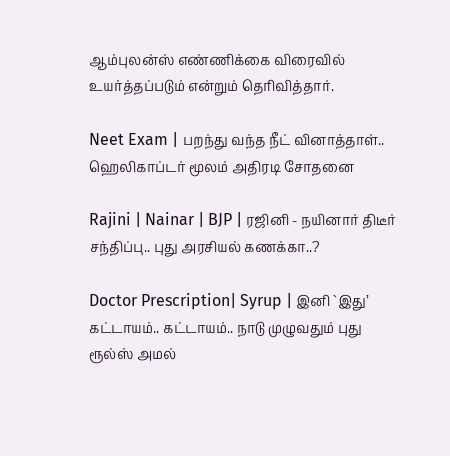ஆம்புலன்ஸ் எண்ணிக்கை விரைவில் உயர்த்தப்படும் என்றும் தெரிவித்தார்.

Neet Exam | பறந்து வந்த நீட் வினாத்தாள்.. ஹெலிகாப்டர் மூலம் அதிரடி சோதனை

Rajini | Nainar | BJP | ரஜினி - நயினார் திடீர் சந்திப்பு.. புது அரசியல் கணக்கா..?

Doctor Prescription| Syrup | இனி `இது’ கட்டாயம்.. கட்டாயம்.. நாடு முழுவதும் புது ரூல்ஸ் அமல்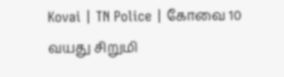Kovai | TN Police | கோவை 10 வயது சிறுமி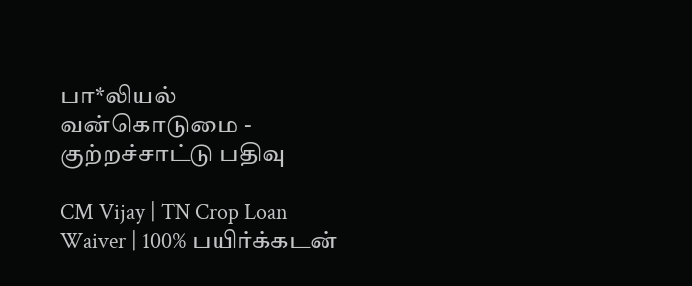பா*லியல் வன்கொடுமை - குற்றச்சாட்டு பதிவு

CM Vijay | TN Crop Loan Waiver | 100% பயிர்க்கடன்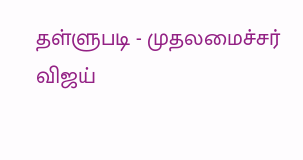தள்ளுபடி - முதலமைச்சர் விஜய்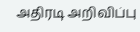அதிரடி அறிவிப்பு